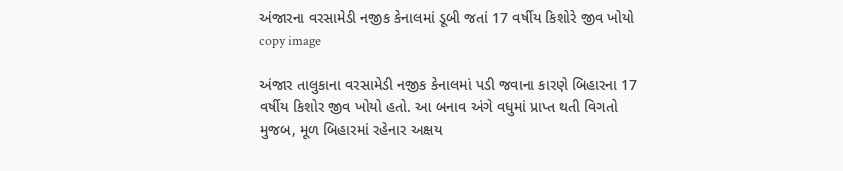અંજારના વરસામેડી નજીક કેનાલમાં ડૂબી જતાં 17 વર્ષીય કિશોરે જીવ ખોયો
copy image

અંજાર તાલુકાના વરસામેડી નજીક કેનાલમાં પડી જવાના કારણે બિહારના 17 વર્ષીય કિશોર જીવ ખોયો હતો. આ બનાવ અંગે વધુમાં પ્રાપ્ત થતી વિગતો મુજબ, મૂળ બિહારમાં રહેનાર અક્ષય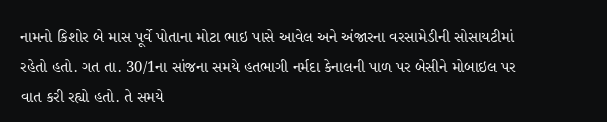નામનો કિશોર બે માસ પૂર્વે પોતાના મોટા ભાઇ પાસે આવેલ અને અંજારના વરસામેડીની સોસાયટીમાં રહેતો હતો. ગત તા. 30/1ના સાંજના સમયે હતભાગી નર્મદા કેનાલની પાળ પર બેસીને મોબાઇલ પર વાત કરી રહ્યો હતો. તે સમયે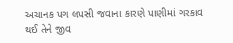અચાનક પગ લપસી જવાના કારણે પાણીમાં ગરકાવ થઈ તેને જીવ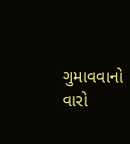ગુમાવવાનો વારો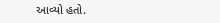આવ્યો હતો.